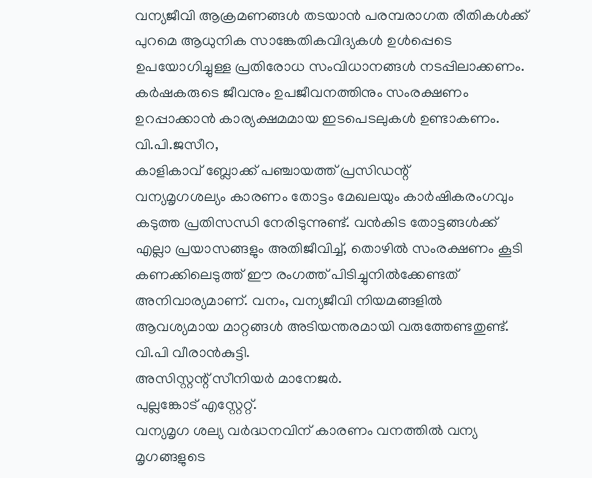വന്യജീവി ആക്രമണങ്ങൾ തടയാൻ പരമ്പരാഗത രീതികൾക്ക് പുറമെ ആധുനിക സാങ്കേതികവിദ്യകൾ ഉൾപ്പെടെ ഉപയോഗിച്ചുള്ള പ്രതിരോധ സംവിധാനങ്ങൾ നടപ്പിലാക്കണം. കർഷകരുടെ ജീവനും ഉപജീവനത്തിനും സംരക്ഷണം ഉറപ്പാക്കാൻ കാര്യക്ഷമമായ ഇടപെടലുകൾ ഉണ്ടാകണം.
വി.പി.ജസീറ,
കാളികാവ് ബ്ലോക്ക് പഞ്ചായത്ത് പ്രസിഡന്റ്
വന്യമൃഗശല്യം കാരണം തോട്ടം മേഖലയും കാർഷികരംഗവും കടുത്ത പ്രതിസന്ധി നേരിടുന്നുണ്ട്. വൻകിട തോട്ടങ്ങൾക്ക് എല്ലാ പ്രയാസങ്ങളും അതിജീവിച്ച്, തൊഴിൽ സംരക്ഷണം കൂടി കണക്കിലെടുത്ത് ഈ രംഗത്ത് പിടിച്ചുനിൽക്കേണ്ടത് അനിവാര്യമാണ്. വനം, വന്യജീവി നിയമങ്ങളിൽ ആവശ്യമായ മാറ്റങ്ങൾ അടിയന്തരമായി വരുത്തേണ്ടതുണ്ട്.
വി.പി വീരാൻകുട്ടി.
അസിസ്റ്റന്റ് സീനിയർ മാനേജർ.
പുല്ലങ്കോട് എസ്റ്റേറ്റ്.
വന്യമൃഗ ശല്യ വർദ്ധനവിന് കാരണം വനത്തിൽ വന്യ മൃഗങ്ങളുടെ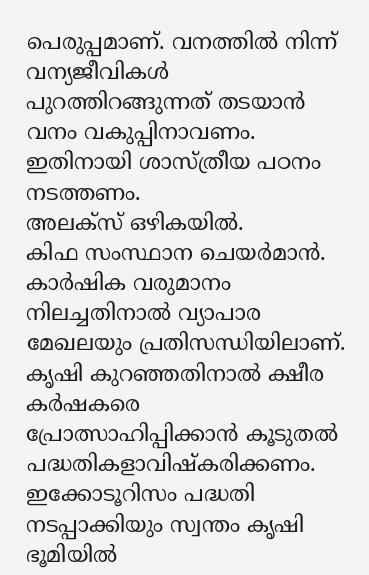പെരുപ്പമാണ്. വനത്തിൽ നിന്ന് വന്യജീവികൾ പുറത്തിറങ്ങുന്നത് തടയാൻ വനം വകുപ്പിനാവണം. ഇതിനായി ശാസ്ത്രീയ പഠനം നടത്തണം.
അലക്സ് ഒഴികയിൽ.
കിഫ സംസ്ഥാന ചെയർമാൻ.
കാർഷിക വരുമാനം നിലച്ചതിനാൽ വ്യാപാര മേഖലയും പ്രതിസന്ധിയിലാണ്.
കൃഷി കുറഞ്ഞതിനാൽ ക്ഷീര കർഷകരെ പ്രോത്സാഹിപ്പിക്കാൻ കൂടുതൽ പദ്ധതികളാവിഷ്കരിക്കണം.
ഇക്കോടൂറിസം പദ്ധതി നടപ്പാക്കിയും സ്വന്തം കൃഷി ഭൂമിയിൽ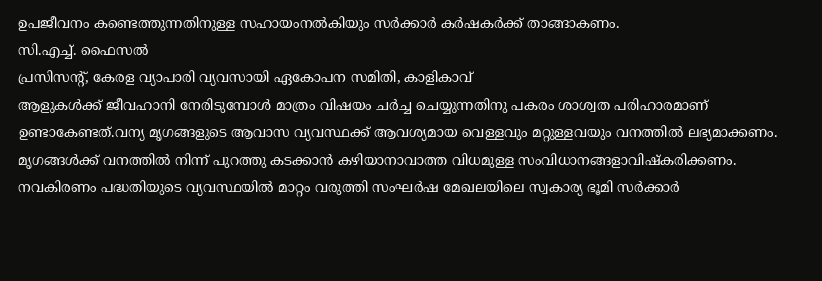ഉപജീവനം കണ്ടെത്തുന്നതിനുള്ള സഹായംനൽകിയും സർക്കാർ കർഷകർക്ക് താങ്ങാകണം.
സി.എച്ച്. ഫൈസൽ
പ്രസിസന്റ്, കേരള വ്യാപാരി വ്യവസായി ഏകോപന സമിതി, കാളികാവ്
ആളുകൾക്ക് ജീവഹാനി നേരിടുമ്പോൾ മാത്രം വിഷയം ചർച്ച ചെയ്യുന്നതിനു പകരം ശാശ്വത പരിഹാരമാണ് ഉണ്ടാകേണ്ടത്.വന്യ മൃഗങ്ങളുടെ ആവാസ വ്യവസ്ഥക്ക് ആവശ്യമായ വെള്ളവും മറ്റുള്ളവയും വനത്തിൽ ലഭ്യമാക്കണം.
മൃഗങ്ങൾക്ക് വനത്തിൽ നിന്ന് പുറത്തു കടക്കാൻ കഴിയാനാവാത്ത വിധമുള്ള സംവിധാനങ്ങളാവിഷ്കരിക്കണം.
നവകിരണം പദ്ധതിയുടെ വ്യവസ്ഥയിൽ മാറ്റം വരുത്തി സംഘർഷ മേഖലയിലെ സ്വകാര്യ ഭൂമി സർക്കാർ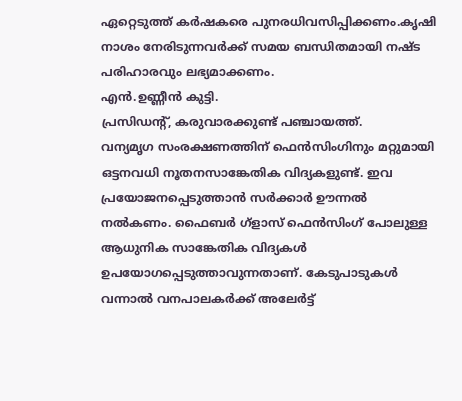ഏറ്റെടുത്ത് കർഷകരെ പുനരധിവസിപ്പിക്കണം.കൃഷി നാശം നേരിടുന്നവർക്ക് സമയ ബന്ധിതമായി നഷ്ട പരിഹാരവും ലഭ്യമാക്കണം.
എൻ.ഉണ്ണീൻ കുട്ടി.
പ്രസിഡന്റ്, കരുവാരക്കുണ്ട് പഞ്ചായത്ത്.
വന്യമൃഗ സംരക്ഷണത്തിന് ഫെൻസിംഗിനും മറ്റുമായി ഒട്ടനവധി നൂതനസാങ്കേതിക വിദ്യകളുണ്ട്. ഇവ പ്രയോജനപ്പെടുത്താൻ സർക്കാർ ഊന്നൽ നൽകണം. ഫൈബർ ഗ്ളാസ് ഫെൻസിംഗ് പോലുള്ള ആധുനിക സാങ്കേതിക വിദ്യകൾ ഉപയോഗപ്പെടുത്താവുന്നതാണ്. കേടുപാടുകൾ വന്നാൽ വനപാലകർക്ക് അലേർട്ട്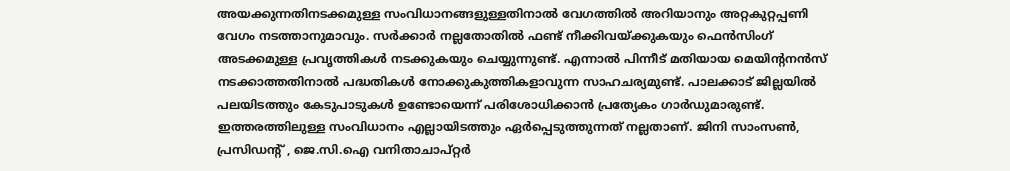അയക്കുന്നതിനടക്കമുള്ള സംവിധാനങ്ങളുള്ളതിനാൽ വേഗത്തിൽ അറിയാനും അറ്റകുറ്റപ്പണി വേഗം നടത്താനുമാവും. സർക്കാർ നല്ലതോതിൽ ഫണ്ട് നീക്കിവയ്ക്കുകയും ഫെൻസിംഗ് അടക്കമുള്ള പ്രവൃത്തികൾ നടക്കുകയും ചെയ്യുന്നുണ്ട്. എന്നാൽ പിന്നീട് മതിയായ മെയിന്റനൻസ് നടക്കാത്തതിനാൽ പദ്ധതികൾ നോക്കുകുത്തികളാവുന്ന സാഹചര്യമുണ്ട്. പാലക്കാട് ജില്ലയിൽ പലയിടത്തും കേടുപാടുകൾ ഉണ്ടോയെന്ന് പരിശോധിക്കാൻ പ്രത്യേകം ഗാർഡുമാരുണ്ട്. ഇത്തരത്തിലുള്ള സംവിധാനം എല്ലായിടത്തും ഏർപ്പെടുത്തുന്നത് നല്ലതാണ്. ജിനി സാംസൺ, പ്രസിഡന്റ് , ജെ.സി.ഐ വനിതാചാപ്റ്റർ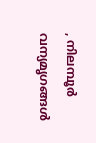, നിലമ്പൂർ വന്യമൃഗങ്ങൾ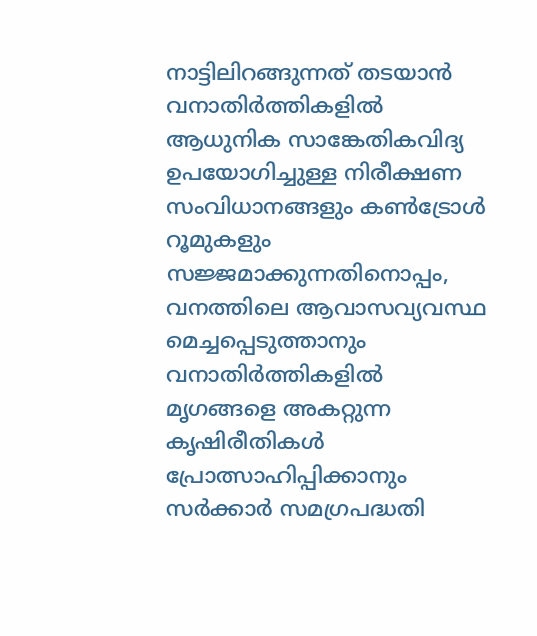നാട്ടിലിറങ്ങുന്നത് തടയാൻ വനാതിർത്തികളിൽ ആധുനിക സാങ്കേതികവിദ്യ ഉപയോഗിച്ചുള്ള നിരീക്ഷണ സംവിധാനങ്ങളും കൺട്രോൾ റൂമുകളും സജ്ജമാക്കുന്നതിനൊപ്പം, വനത്തിലെ ആവാസവ്യവസ്ഥ മെച്ചപ്പെടുത്താനും വനാതിർത്തികളിൽ മൃഗങ്ങളെ അകറ്റുന്ന കൃഷിരീതികൾ പ്രോത്സാഹിപ്പിക്കാനും സർക്കാർ സമഗ്രപദ്ധതി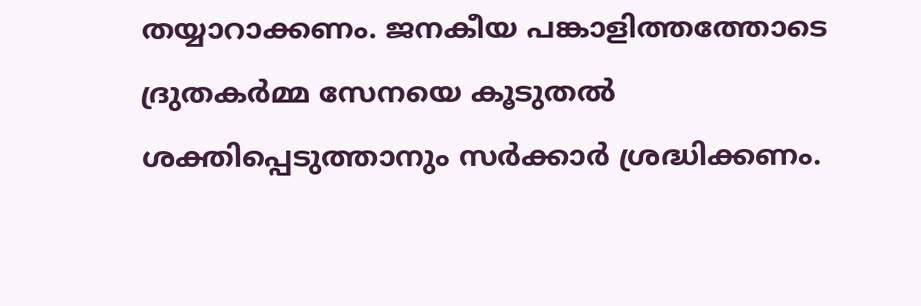തയ്യാറാക്കണം. ജനകീയ പങ്കാളിത്തത്തോടെ ദ്രുതകർമ്മ സേനയെ കൂടുതൽ ശക്തിപ്പെടുത്താനും സർക്കാർ ശ്രദ്ധിക്കണം.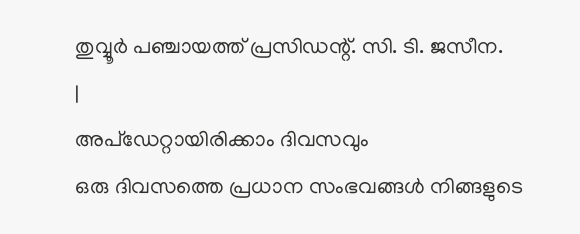തുവ്വൂർ പഞ്ചായത്ത് പ്രസിഡന്റ്. സി. ടി. ജസീന.
|
അപ്ഡേറ്റായിരിക്കാം ദിവസവും
ഒരു ദിവസത്തെ പ്രധാന സംഭവങ്ങൾ നിങ്ങളുടെ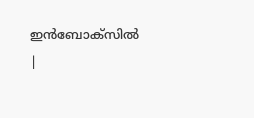ഇൻബോക്സിൽ |